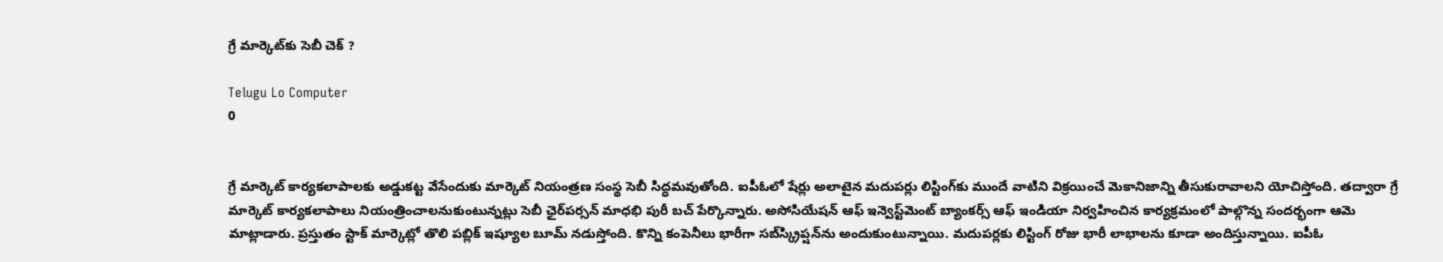గ్రే మార్కెట్‌కు సెబీ చెక్‌ ?

Telugu Lo Computer
0


గ్రే మార్కెట్‌ కార్యకలాపాలకు అడ్డుకట్ట వేసేందుకు మార్కెట్‌ నియంత్రణ సంస్థ సెబీ సిద్ధమవుతోంది. ఐపీఓలో షేర్లు అలాటైన మదుపర్లు లిస్టింగ్‌కు ముందే వాటిని విక్రయించే మెకానిజాన్ని తీసుకురావాలని యోచిస్తోంది. తద్వారా గ్రే మార్కెట్‌ కార్యకలాపాలు నియంత్రించాలనుకుంటున్నట్లు సెబీ ఛైర్‌పర్సన్‌ మాధభి పురీ బచ్‌ పేర్కొన్నారు. అసోసియేషన్‌ ఆఫ్‌ ఇన్వెస్ట్‌మెంట్‌ బ్యాంకర్స్‌ ఆఫ్‌ ఇండియా నిర్వహించిన కార్యక్రమంలో పాల్గొన్న సందర్భంగా ఆమె మాట్లాడారు. ప్రస్తుతం స్టాక్‌ మార్కెట్లో తొలి పబ్లిక్‌ ఇష్యూల బూమ్‌ నడుస్తోంది. కొన్ని కంపెనీలు భారీగా సబ్‌స్క్రిప్షన్‌ను అందుకుంటున్నాయి. మదుపర్లకు లిస్టింగ్‌ రోజు భారీ లాభాలను కూడా అందిస్తున్నాయి. ఐపీఓ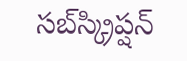సబ్‌స్క్రిప్షన్‌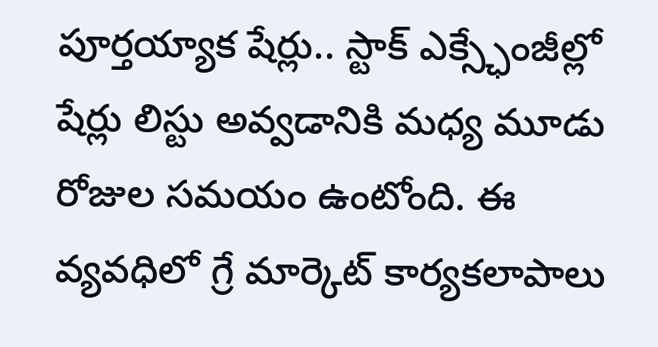పూర్తయ్యాక షేర్లు.. స్టాక్‌ ఎక్స్ఛేంజీల్లో షేర్లు లిస్టు అవ్వడానికి మధ్య మూడు రోజుల సమయం ఉంటోంది. ఈ వ్యవధిలో గ్రే మార్కెట్‌ కార్యకలాపాలు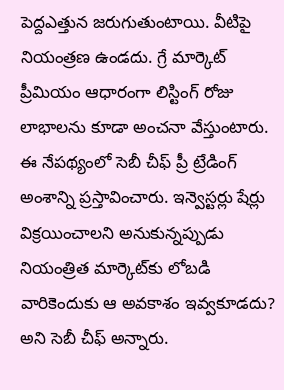పెద్దఎత్తున జరుగుతుంటాయి. వీటిపై నియంత్రణ ఉండదు. గ్రే మార్కెట్‌ ప్రీమియం ఆధారంగా లిస్టింగ్‌ రోజు లాభాలను కూడా అంచనా వేస్తుంటారు. ఈ నేపథ్యంలో సెబీ చీఫ్‌ ప్రీ ట్రేడింగ్‌ అంశాన్ని ప్రస్తావించారు. ఇన్వెస్టర్లు షేర్లు విక్రయించాలని అనుకున్నప్పుడు నియంత్రిత మార్కెట్‌కు లోబడి వారికెందుకు ఆ అవకాశం ఇవ్వకూడదు? అని సెబీ చీఫ్‌ అన్నారు.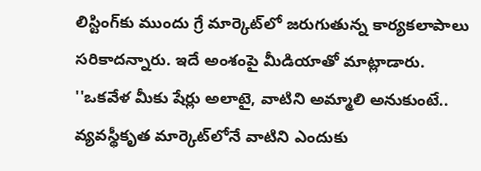లిస్టింగ్‌కు ముందు గ్రే మార్కెట్‌లో జరుగుతున్న కార్యకలాపాలు సరికాదన్నారు. ఇదే అంశంపై మీడియాతో మాట్లాడారు. ''ఒకవేళ మీకు షేర్లు అలాటై, వాటిని అమ్మాలి అనుకుంటే.. వ్యవస్థీకృత మార్కెట్‌లోనే వాటిని ఎందుకు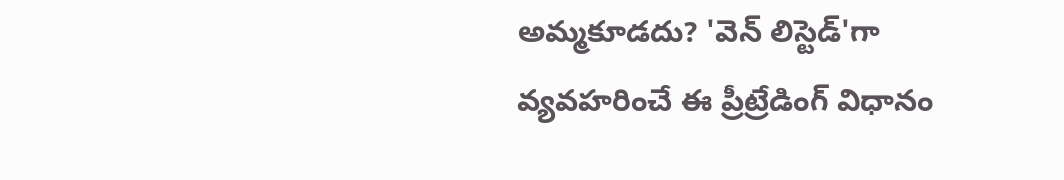అమ్మకూడదు? 'వెన్‌ లిస్టెడ్‌'గా వ్యవహరించే ఈ ప్రీట్రేడింగ్‌ విధానం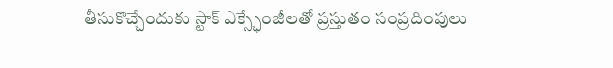తీసుకొచ్చేందుకు స్టాక్ ఎక్స్ఛేంజీలతో ప్రస్తుతం సంప్రదింపులు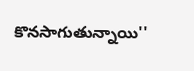కొనసాగుతున్నాయి''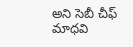అని సెబీ చీఫ్‌ మాధవి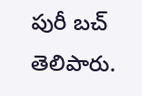పురీ బచ్‌ తెలిపారు.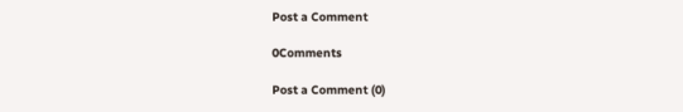Post a Comment

0Comments

Post a Comment (0)